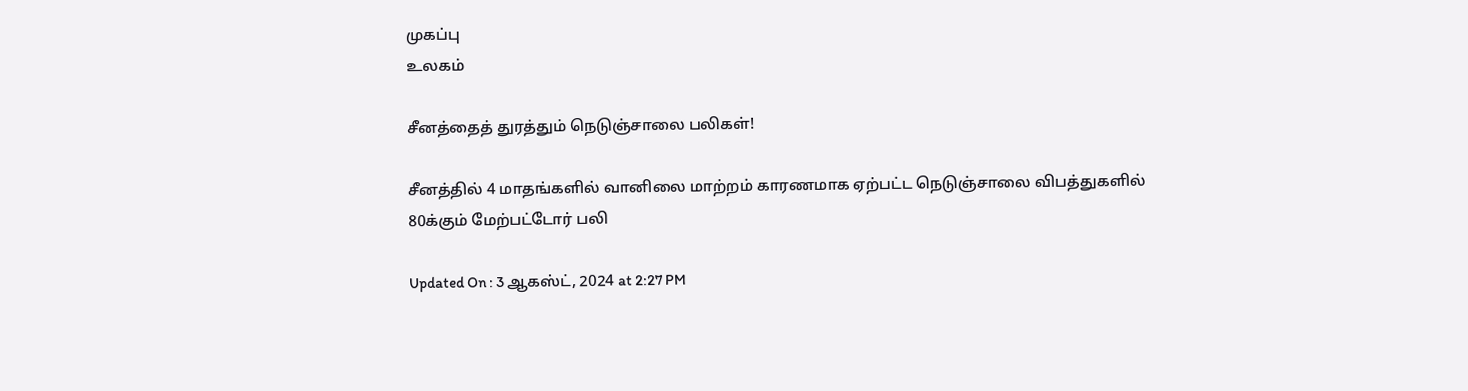முகப்பு
உலகம்

சீனத்தைத் துரத்தும் நெடுஞ்சாலை பலிகள்!

சீனத்தில் 4 மாதங்களில் வானிலை மாற்றம் காரணமாக ஏற்பட்ட நெடுஞ்சாலை விபத்துகளில் 80க்கும் மேற்பட்டோர் பலி

Updated On : 3 ஆகஸ்ட், 2024 at 2:27 PM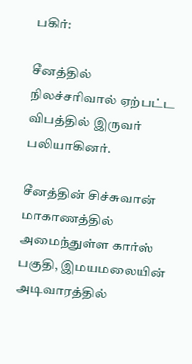பகிர்:

சீனத்தில் நிலச்சரிவால் ஏற்பட்ட விபத்தில் இருவர் பலியாகினர்.

சீனத்தின் சிச்சுவான் மாகாணத்தில் அமைந்துள்ள கார்ஸ் பகுதி, இமயமலையின் அடிவாரத்தில்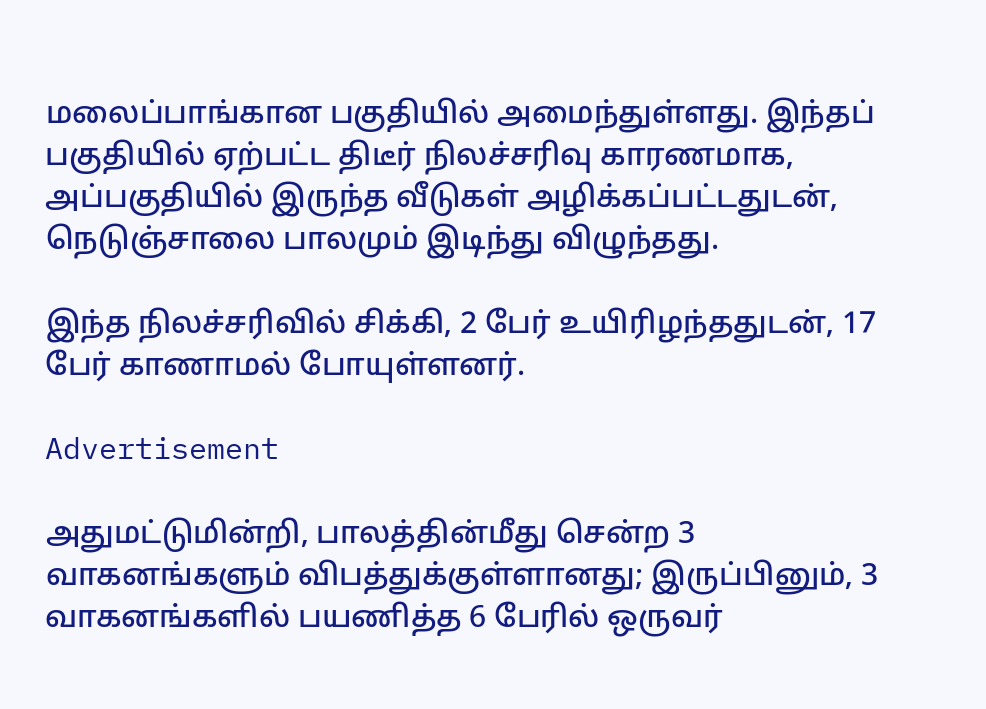மலைப்பாங்கான பகுதியில் அமைந்துள்ளது. இந்தப் பகுதியில் ஏற்பட்ட திடீர் நிலச்சரிவு காரணமாக, அப்பகுதியில் இருந்த வீடுகள் அழிக்கப்பட்டதுடன், நெடுஞ்சாலை பாலமும் இடிந்து விழுந்தது.

இந்த நிலச்சரிவில் சிக்கி, 2 பேர் உயிரிழந்ததுடன், 17 பேர் காணாமல் போயுள்ளனர்.

Advertisement

அதுமட்டுமின்றி, பாலத்தின்மீது சென்ற 3 வாகனங்களும் விபத்துக்குள்ளானது; இருப்பினும், 3 வாகனங்களில் பயணித்த 6 பேரில் ஒருவர்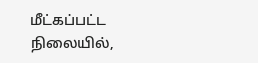மீட்கப்பட்ட நிலையில்,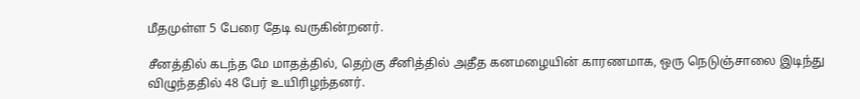மீதமுள்ள 5 பேரை தேடி வருகின்றனர்.

சீனத்தில் கடந்த மே மாதத்தில், தெற்கு சீனித்தில் அதீத கனமழையின் காரணமாக, ஒரு நெடுஞ்சாலை இடிந்து விழுந்ததில் 48 பேர் உயிரிழந்தனர்.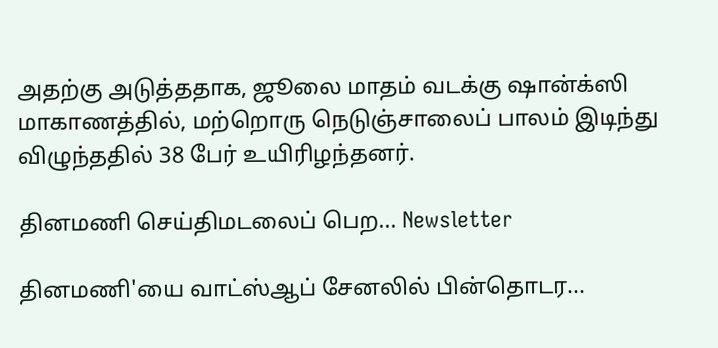அதற்கு அடுத்ததாக, ஜூலை மாதம் வடக்கு ஷான்க்ஸி மாகாணத்தில், மற்றொரு நெடுஞ்சாலைப் பாலம் இடிந்து விழுந்ததில் 38 பேர் உயிரிழந்தனர்.

தினமணி செய்திமடலைப் பெற... Newsletter

தினமணி'யை வாட்ஸ்ஆப் சேனலில் பின்தொடர...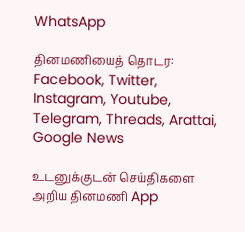WhatsApp

தினமணியைத் தொடர: Facebook, Twitter, Instagram, Youtube, Telegram, Threads, Arattai, Google News

உடனுக்குடன் செய்திகளை அறிய தினமணி App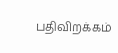பதிவிறக்கம்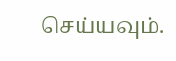செய்யவும்.